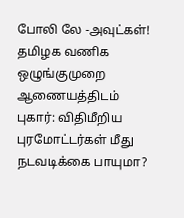போலி லே -அவுட்கள்! தமிழக வணிக ஒழுங்குமுறை ஆணையத்திடம் புகார்: விதிமீறிய புரமோட்டர்கள் மீது நடவடிக்கை பாயுமா?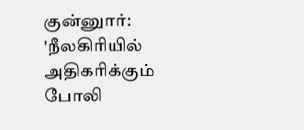குன்னுார்: 'நீலகிரியில் அதிகரிக்கும் போலி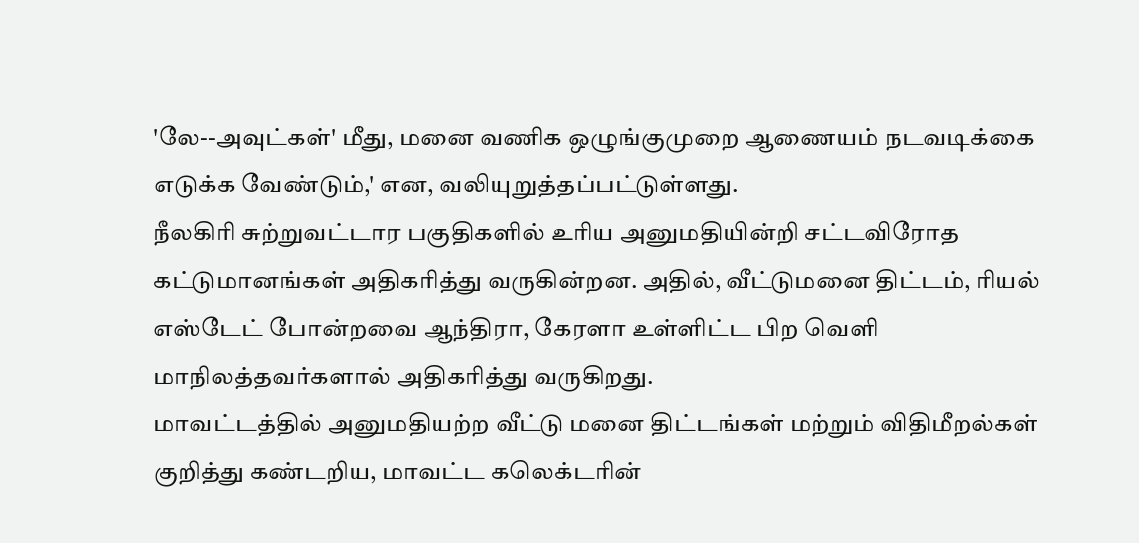'லே--அவுட்கள்' மீது, மனை வணிக ஒழுங்குமுறை ஆணையம் நடவடிக்கை எடுக்க வேண்டும்,' என, வலியுறுத்தப்பட்டுள்ளது.
நீலகிரி சுற்றுவட்டார பகுதிகளில் உரிய அனுமதியின்றி சட்டவிரோத கட்டுமானங்கள் அதிகரித்து வருகின்றன. அதில், வீட்டுமனை திட்டம், ரியல் எஸ்டேட் போன்றவை ஆந்திரா, கேரளா உள்ளிட்ட பிற வெளி மாநிலத்தவர்களால் அதிகரித்து வருகிறது.
மாவட்டத்தில் அனுமதியற்ற வீட்டு மனை திட்டங்கள் மற்றும் விதிமீறல்கள் குறித்து கண்டறிய, மாவட்ட கலெக்டரின்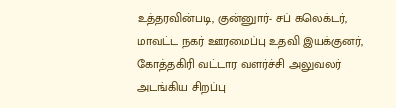உத்தரவின்படி, குன்னுார்- சப் கலெக்டர், மாவட்ட நகர் ஊரமைப்பு உதவி இயக்குனர், கோத்தகிரி வட்டார வளர்ச்சி அலுவலர் அடங்கிய சிறப்பு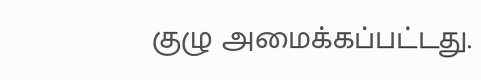குழு அமைக்கப்பட்டது.